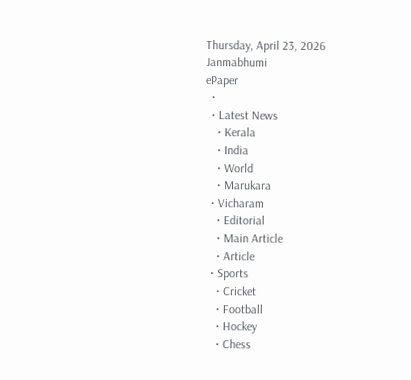Thursday, April 23, 2026
Janmabhumi
ePaper
  •
  • Latest News
    • Kerala
    • India
    • World
    • Marukara
  • Vicharam
    • Editorial
    • Main Article
    • Article
  • Sports
    • Cricket
    • Football
    • Hockey
    • Chess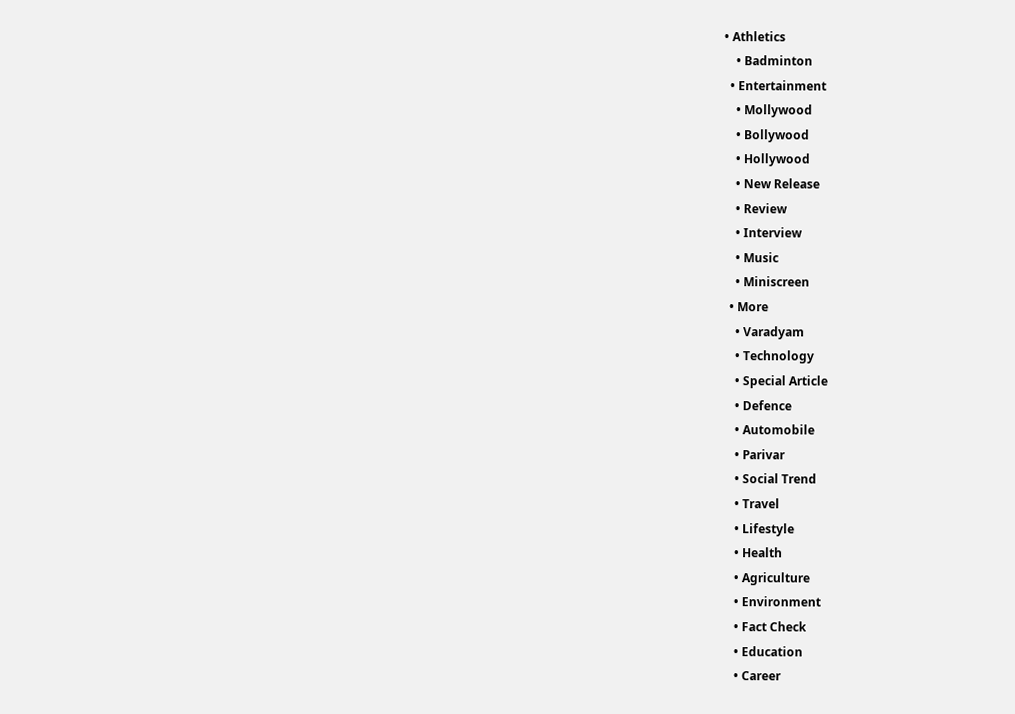• Athletics
    • Badminton
  • Entertainment
    • Mollywood
    • Bollywood
    • Hollywood
    • New Release
    • Review
    • Interview
    • Music
    • Miniscreen
  • More
    • Varadyam
    • Technology
    • Special Article
    • Defence
    • Automobile
    • Parivar
    • Social Trend
    • Travel
    • Lifestyle
    • Health
    • Agriculture
    • Environment
    • Fact Check
    • Education
    • Career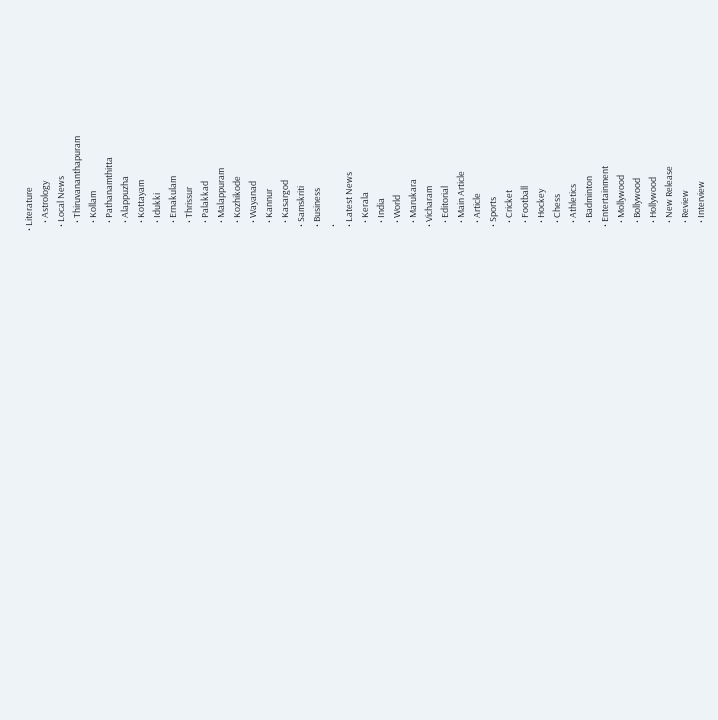• Literature
    • Astrology
  • Local News
    • Thiruvananthapuram
    • Kollam
    • Pathanamthitta
    • Alappuzha
    • Kottayam
    • Idukki
    • Ernakulam
    • Thrissur
    • Palakkad
    • Malappuram
    • Kozhikode
    • Wayanad
    • Kannur
    • Kasargod
  • Samskriti
  • Business
  •
  • Latest News
    • Kerala
    • India
    • World
    • Marukara
  • Vicharam
    • Editorial
    • Main Article
    • Article
  • Sports
    • Cricket
    • Football
    • Hockey
    • Chess
    • Athletics
    • Badminton
  • Entertainment
    • Mollywood
    • Bollywood
    • Hollywood
    • New Release
    • Review
    • Interview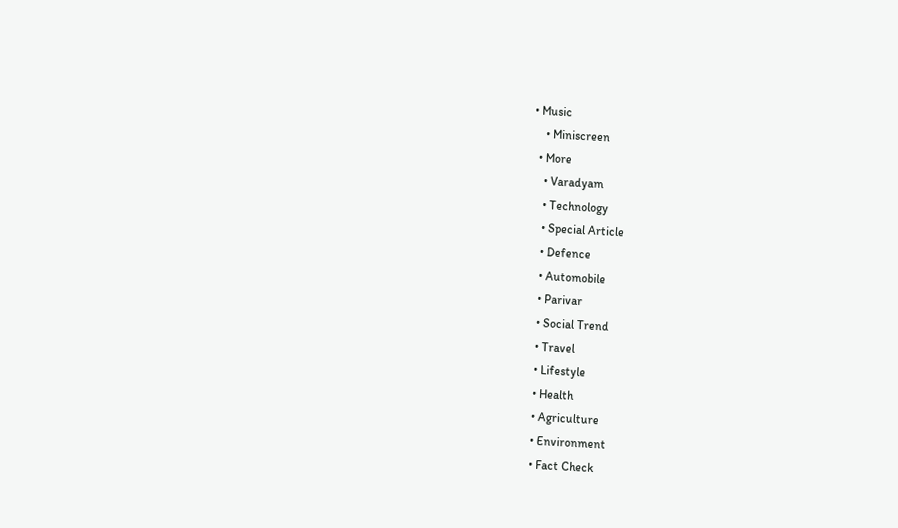• Music
    • Miniscreen
  • More
    • Varadyam
    • Technology
    • Special Article
    • Defence
    • Automobile
    • Parivar
    • Social Trend
    • Travel
    • Lifestyle
    • Health
    • Agriculture
    • Environment
    • Fact Check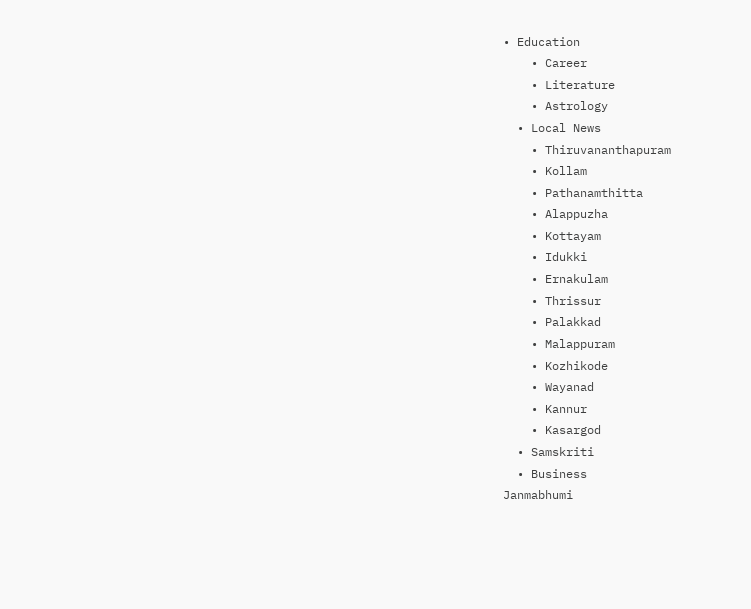• Education
    • Career
    • Literature
    • Astrology
  • Local News
    • Thiruvananthapuram
    • Kollam
    • Pathanamthitta
    • Alappuzha
    • Kottayam
    • Idukki
    • Ernakulam
    • Thrissur
    • Palakkad
    • Malappuram
    • Kozhikode
    • Wayanad
    • Kannur
    • Kasargod
  • Samskriti
  • Business
Janmabhumi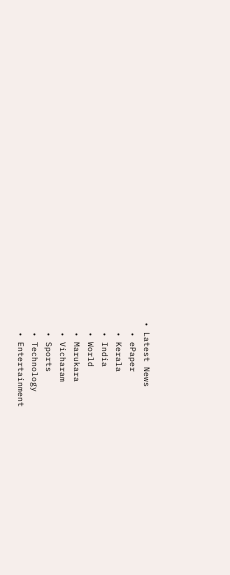• Latest News
  • ePaper
  • Kerala
  • India
  • World
  • Marukara
  • Vicharam
  • Sports
  • Technology
  • Entertainment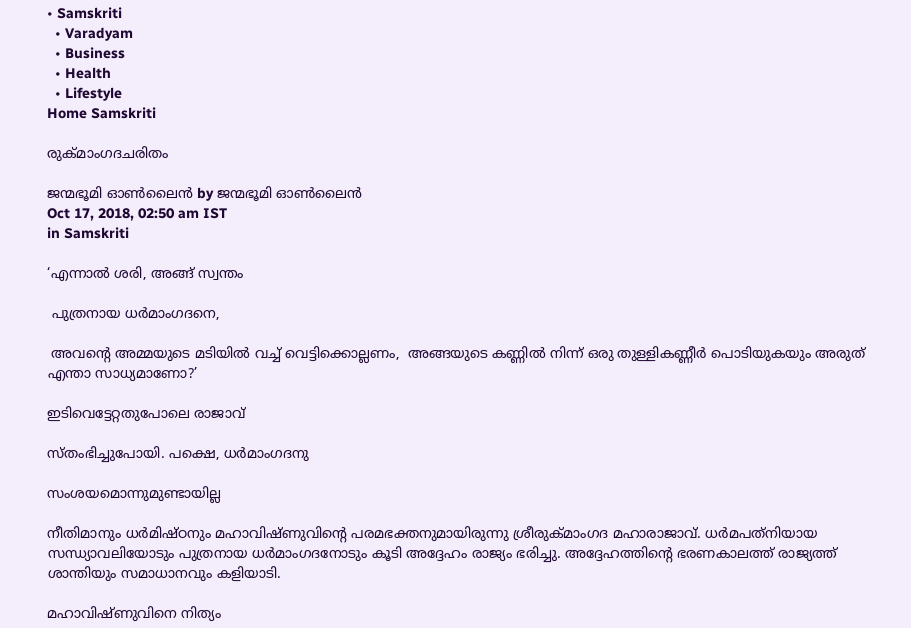• Samskriti
  • Varadyam
  • Business
  • Health
  • Lifestyle
Home Samskriti

രുക്മാംഗദചരിതം

ജന്മഭൂമി ഓണ്‍ലൈന്‍ by ജന്മഭൂമി ഓണ്‍ലൈന്‍
Oct 17, 2018, 02:50 am IST
in Samskriti

‘എന്നാല്‍ ശരി, അങ്ങ് സ്വന്തം

 പുത്രനായ ധര്‍മാംഗദനെ,

 അവന്റെ അമ്മയുടെ മടിയില്‍ വച്ച് വെട്ടിക്കൊല്ലണം,  അങ്ങയുടെ കണ്ണില്‍ നിന്ന് ഒരു തുള്ളികണ്ണീര്‍ പൊടിയുകയും അരുത്  എന്താ സാധ്യമാണോ?’

ഇടിവെട്ടേറ്റതുപോലെ രാജാവ്

സ്തംഭിച്ചുപോയി. പക്ഷെ, ധര്‍മാംഗദനു

സംശയമൊന്നുമുണ്ടായില്ല

നീതിമാനും ധര്‍മിഷ്ഠനും മഹാവിഷ്ണുവിന്റെ പരമഭക്തനുമായിരുന്നു ശ്രീരുക്മാംഗദ മഹാരാജാവ്. ധര്‍മപത്‌നിയായ സന്ധ്യാവലിയോടും പുത്രനായ ധര്‍മാംഗദനോടും കൂടി അദ്ദേഹം രാജ്യം ഭരിച്ചു. അദ്ദേഹത്തിന്റെ ഭരണകാലത്ത് രാജ്യത്ത് ശാന്തിയും സമാധാനവും കളിയാടി.

മഹാവിഷ്ണുവിനെ നിത്യം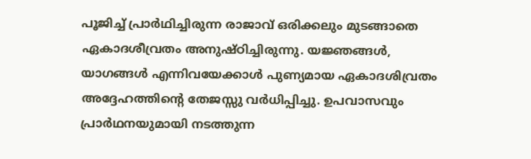പൂജിച്ച് പ്രാര്‍ഥിച്ചിരുന്ന രാജാവ് ഒരിക്കലും മുടങ്ങാതെ ഏകാദശീവ്രതം അനുഷ്ഠിച്ചിരുന്നു. യജ്ഞങ്ങള്‍, യാഗങ്ങള്‍ എന്നിവയേക്കാള്‍ പുണ്യമായ ഏകാദശിവ്രതം അദ്ദേഹത്തിന്റെ തേജസ്സു വര്‍ധിപ്പിച്ചു. ഉപവാസവും പ്രാര്‍ഥനയുമായി നടത്തുന്ന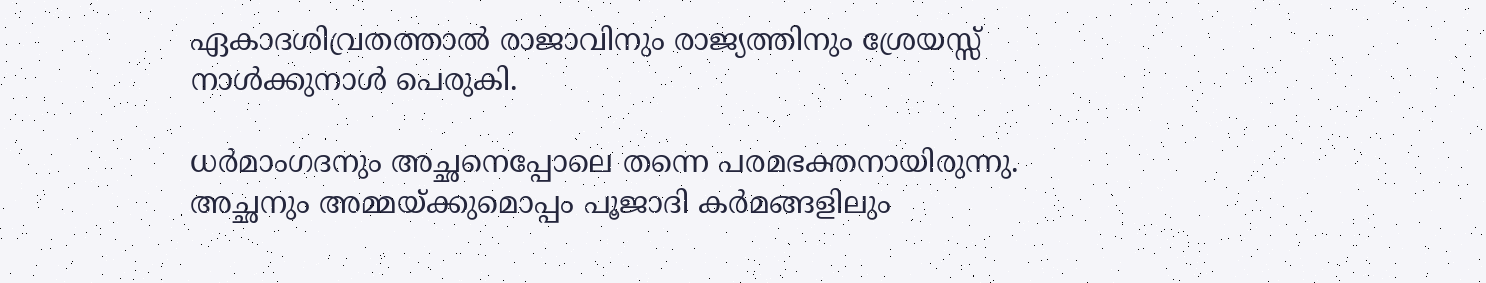ഏകാദശിവ്രതത്താല്‍ രാജാവിനും രാജ്യത്തിനും ശ്രേയസ്സ് നാള്‍ക്കുനാള്‍ പെരുകി.

ധര്‍മാംഗദനും അച്ഛനെപ്പോലെ തന്നെ പരമഭക്തനായിരുന്നു. അച്ഛനും അമ്മയ്‌ക്കുമൊപ്പം പൂജാദി കര്‍മങ്ങളിലും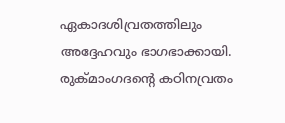ഏകാദശിവ്രതത്തിലും അദ്ദേഹവും ഭാഗഭാക്കായി. രുക്മാംഗദന്റെ കഠിനവ്രതം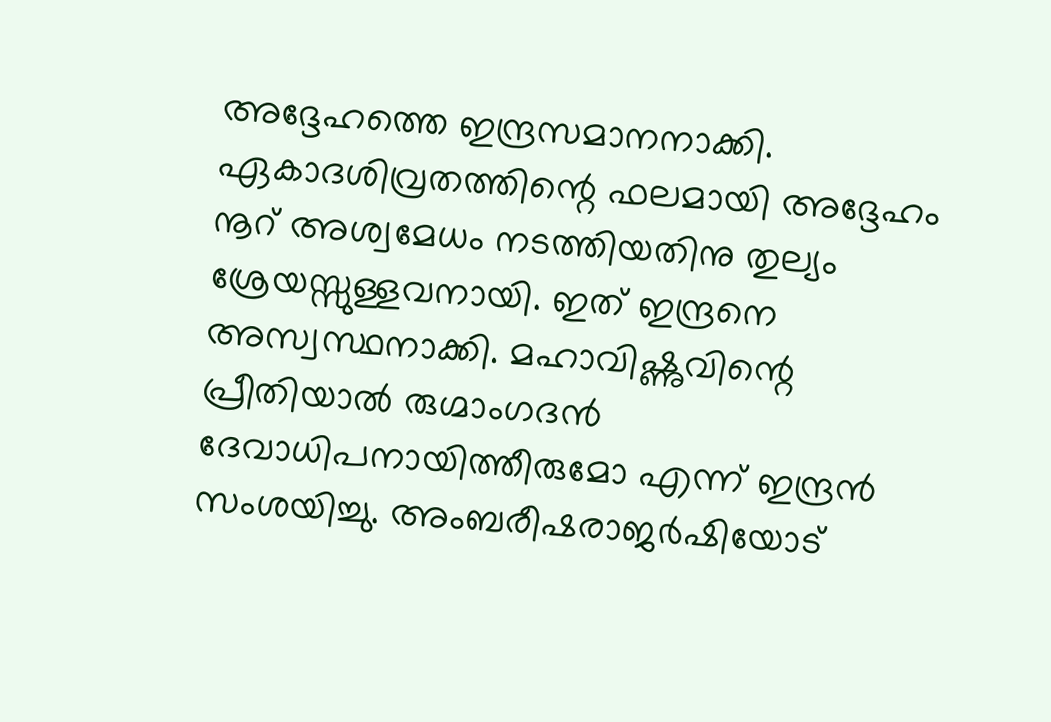അദ്ദേഹത്തെ ഇന്ദ്രസമാനനാക്കി. ഏകാദശിവ്രതത്തിന്റെ ഫലമായി അദ്ദേഹം നൂറ് അശ്വമേധം നടത്തിയതിനു തുല്യം ശ്രേയസ്സുള്ളവനായി. ഇത് ഇന്ദ്രനെ അസ്വസ്ഥനാക്കി. മഹാവിഷ്ണുവിന്റെ പ്രീതിയാല്‍ രുഗ്മാംഗദന്‍  ദേവാധിപനായിത്തീരുമോ എന്ന് ഇന്ദ്രന്‍ സംശയിച്ചു. അംബരീഷരാജര്‍ഷിയോട്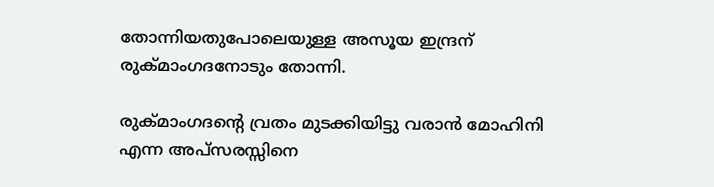തോന്നിയതുപോലെയുള്ള അസൂയ ഇന്ദ്രന് രുക്മാംഗദനോടും തോന്നി.

രുക്മാംഗദന്റെ വ്രതം മുടക്കിയിട്ടു വരാന്‍ മോഹിനി എന്ന അപ്‌സരസ്സിനെ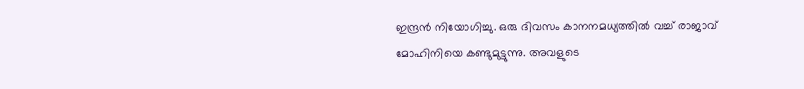ഇന്ദ്രന്‍ നിയോഗിച്ചു. ഒരു ദിവസം കാനനമധ്യത്തില്‍ വച്ച് രാജാവ്  മോഹിനിയെ കണ്ടുമുട്ടുന്നു. അവളുടെ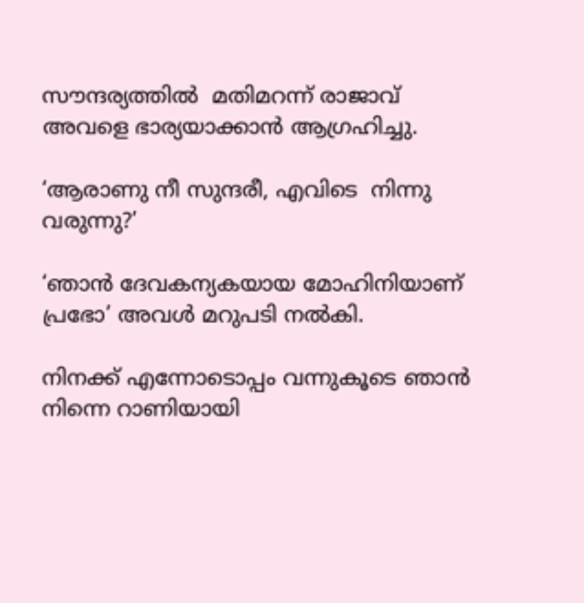സൗന്ദര്യത്തില്‍  മതിമറന്ന് രാജാവ് അവളെ ഭാര്യയാക്കാന്‍ ആഗ്രഹിച്ചു.

‘ആരാണു നീ സുന്ദരീ, എവിടെ  നിന്നു വരുന്നു?’

‘ഞാന്‍ ദേവകന്യകയായ മോഹിനിയാണ് പ്രഭോ’ അവള്‍ മറുപടി നല്‍കി.

നിനക്ക് എന്നോടൊപ്പം വന്നുകൂടെ ഞാന്‍ നിന്നെ റാണിയായി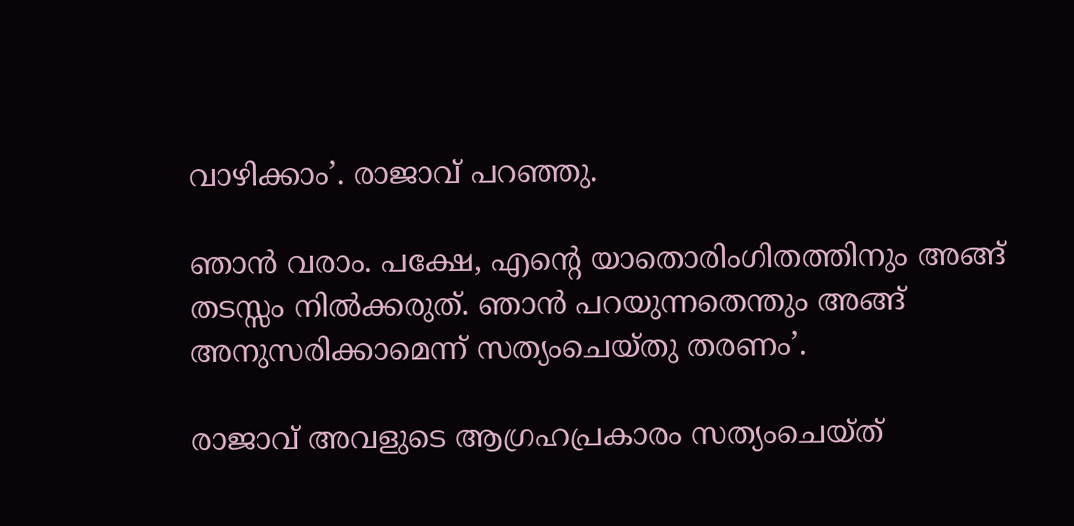വാഴിക്കാം’. രാജാവ് പറഞ്ഞു.

ഞാന്‍ വരാം. പക്ഷേ, എന്റെ യാതൊരിംഗിതത്തിനും അങ്ങ് തടസ്സം നില്‍ക്കരുത്. ഞാന്‍ പറയുന്നതെന്തും അങ്ങ് അനുസരിക്കാമെന്ന് സത്യംചെയ്തു തരണം’.

രാജാവ് അവളുടെ ആഗ്രഹപ്രകാരം സത്യംചെയ്ത്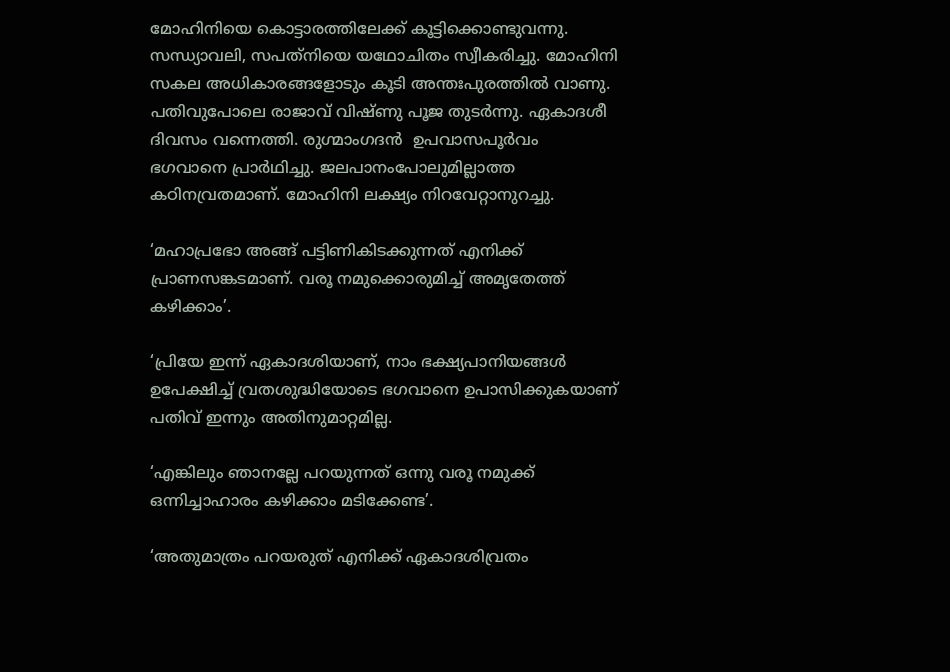മോഹിനിയെ കൊട്ടാരത്തിലേക്ക് കൂട്ടിക്കൊണ്ടുവന്നു. സന്ധ്യാവലി, സപത്‌നിയെ യഥോചിതം സ്വീകരിച്ചു. മോഹിനി സകല അധികാരങ്ങളോടും കൂടി അന്തഃപുരത്തില്‍ വാണു. പതിവുപോലെ രാജാവ് വിഷ്ണു പൂജ തുടര്‍ന്നു. ഏകാദശീ ദിവസം വന്നെത്തി. രുഗ്മാംഗദന്‍  ഉപവാസപൂര്‍വം  ഭഗവാനെ പ്രാര്‍ഥിച്ചു. ജലപാനംപോലുമില്ലാത്ത കഠിനവ്രതമാണ്. മോഹിനി ലക്ഷ്യം നിറവേറ്റാനുറച്ചു.

‘മഹാപ്രഭോ അങ്ങ് പട്ടിണികിടക്കുന്നത് എനിക്ക് പ്രാണസങ്കടമാണ്. വരൂ നമുക്കൊരുമിച്ച് അമൃതേത്ത് കഴിക്കാം’.

‘പ്രിയേ ഇന്ന് ഏകാദശിയാണ്, നാം ഭക്ഷ്യപാനിയങ്ങള്‍ ഉപേക്ഷിച്ച് വ്രതശുദ്ധിയോടെ ഭഗവാനെ ഉപാസിക്കുകയാണ് പതിവ് ഇന്നും അതിനുമാറ്റമില്ല.

‘എങ്കിലും ഞാനല്ലേ പറയുന്നത് ഒന്നു വരൂ നമുക്ക് ഒന്നിച്ചാഹാരം കഴിക്കാം മടിക്കേണ്ട’.

‘അതുമാത്രം പറയരുത് എനിക്ക് ഏകാദശിവ്രതം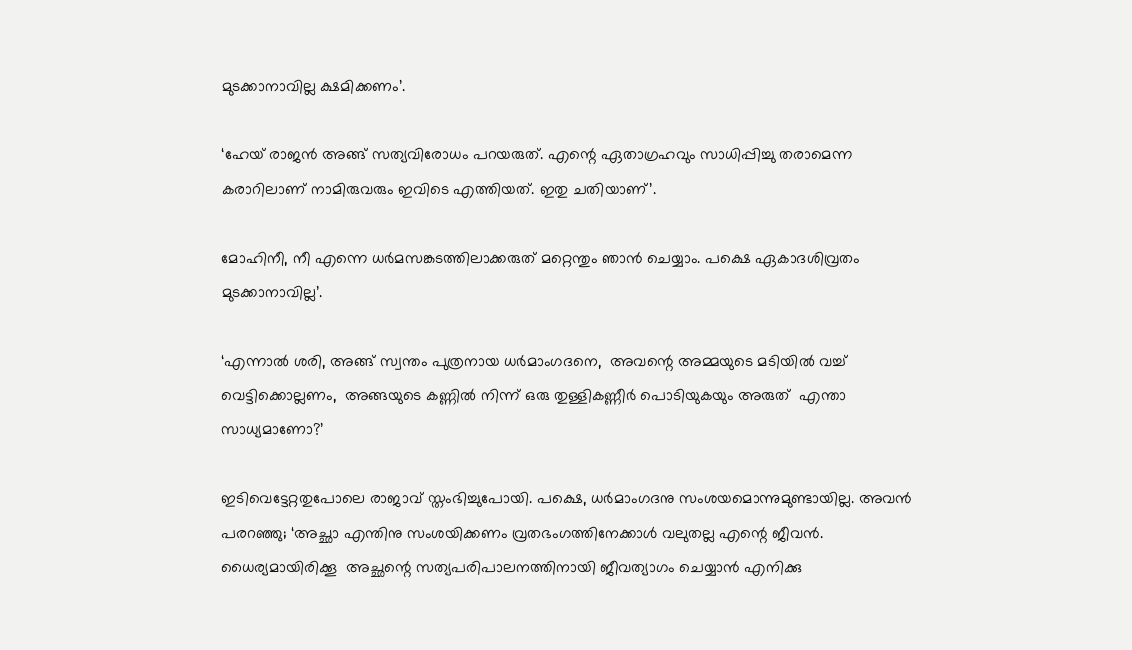മുടക്കാനാവില്ല ക്ഷമിക്കണം’.

‘ഹേയ് രാജന്‍ അങ്ങ് സത്യവിരോധം പറയരുത്. എന്റെ ഏതാഗ്രഹവും സാധിപ്പിച്ചു തരാമെന്ന കരാറിലാണ് നാമിരുവരും ഇവിടെ എത്തിയത്. ഇതു ചതിയാണ്’.

മോഹിനീ, നീ എന്നെ ധര്‍മസങ്കടത്തിലാക്കരുത് മറ്റെന്തും ഞാന്‍ ചെയ്യാം. പക്ഷെ ഏകാദശിവ്രതം മുടക്കാനാവില്ല’.

‘എന്നാല്‍ ശരി, അങ്ങ് സ്വന്തം പുത്രനായ ധര്‍മാംഗദനെ,  അവന്റെ അമ്മയുടെ മടിയില്‍ വച്ച് വെട്ടിക്കൊല്ലണം,  അങ്ങയുടെ കണ്ണില്‍ നിന്ന് ഒരു തുള്ളികണ്ണീര്‍ പൊടിയുകയും അരുത്  എന്താ സാധ്യമാണോ?’

ഇടിവെട്ടേറ്റതുപോലെ രാജാവ് സ്തംഭിച്ചുപോയി. പക്ഷെ, ധര്‍മാംഗദനു സംശയമൊന്നുമുണ്ടായില്ല. അവന്‍ പരറഞ്ഞു; ‘അച്ഛാ എന്തിനു സംശയിക്കണം വ്രതഭംഗത്തിനേക്കാള്‍ വലുതല്ല എന്റെ ജീവന്‍.  ധൈര്യമായിരിക്കൂ  അച്ഛന്റെ സത്യപരിപാലനത്തിനായി ജീവത്യാഗം ചെയ്യാന്‍ എനിക്കു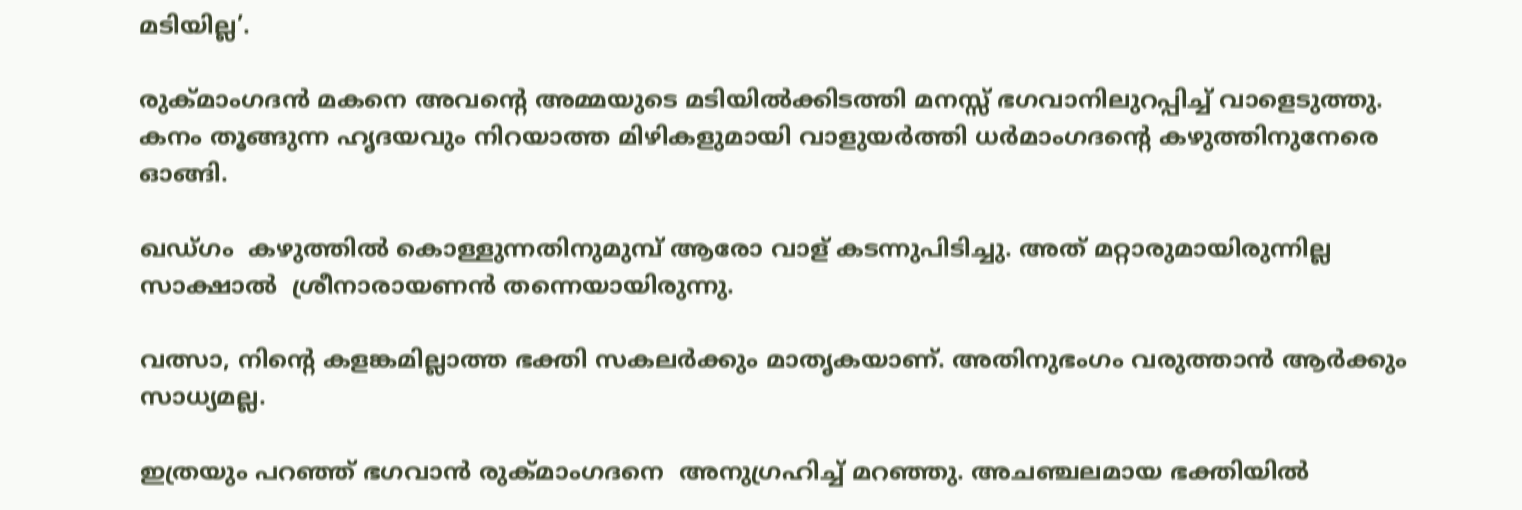മടിയില്ല’.

രുക്മാംഗദന്‍ മകനെ അവന്റെ അമ്മയുടെ മടിയില്‍ക്കിടത്തി മനസ്സ് ഭഗവാനിലുറപ്പിച്ച് വാളെടുത്തു. കനം തൂങ്ങുന്ന ഹൃദയവും നിറയാത്ത മിഴികളുമായി വാളുയര്‍ത്തി ധര്‍മാംഗദന്റെ കഴുത്തിനുനേരെ ഓങ്ങി.

ഖഡ്ഗം  കഴുത്തില്‍ കൊള്ളുന്നതിനുമുമ്പ് ആരോ വാള് കടന്നുപിടിച്ചു. അത് മറ്റാരുമായിരുന്നില്ല  സാക്ഷാല്‍  ശ്രീനാരായണന്‍ തന്നെയായിരുന്നു.

വത്സാ, നിന്റെ കളങ്കമില്ലാത്ത ഭക്തി സകലര്‍ക്കും മാതൃകയാണ്. അതിനുഭംഗം വരുത്താന്‍ ആര്‍ക്കും സാധ്യമല്ല.

ഇത്രയും പറഞ്ഞ് ഭഗവാന്‍ രുക്മാംഗദനെ  അനുഗ്രഹിച്ച് മറഞ്ഞു. അചഞ്ചലമായ ഭക്തിയില്‍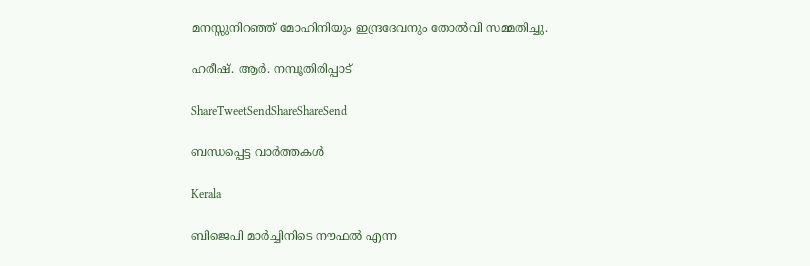മനസ്സുനിറഞ്ഞ് മോഹിനിയും ഇന്ദ്രദേവനും തോല്‍വി സമ്മതിച്ചു.

ഹരീഷ്. ആര്‍. നമ്പൂതിരിപ്പാട്

ShareTweetSendShareShareSend

ബന്ധപ്പെട്ട വാര്‍ത്തകള്‍

Kerala

ബിജെപി മാര്‍ച്ചിനിടെ നൗഫല്‍ എന്ന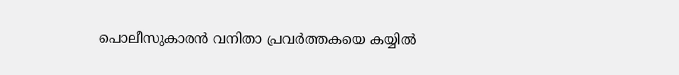പൊലീസുകാരന്‍ വനിതാ പ്രവര്‍ത്തകയെ കയ്യില്‍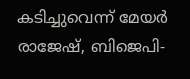കടിച്ചുവെന്ന് മേയര്‍ രാജേഷ്, ബിജെപി-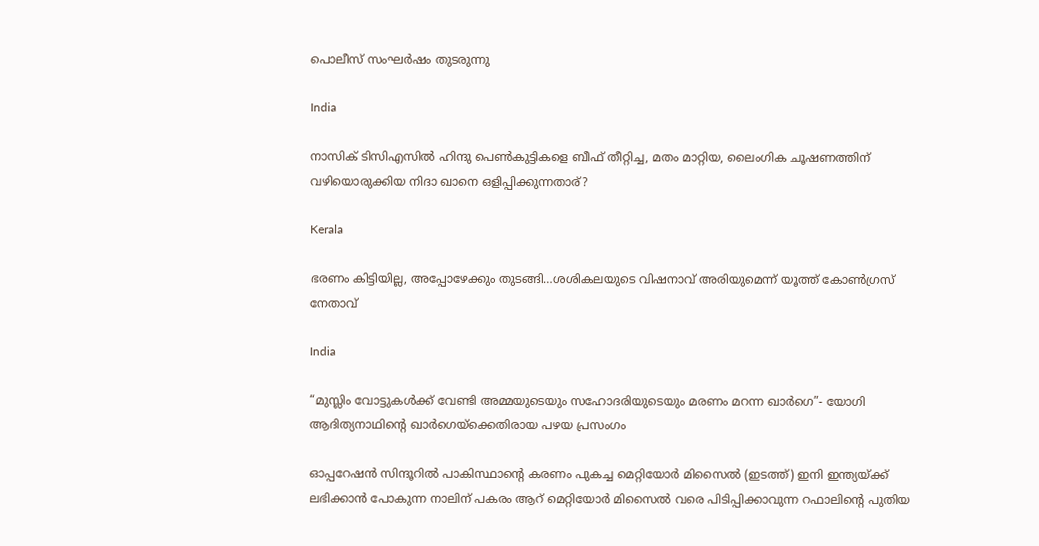പൊലീസ് സംഘര്‍ഷം തുടരുന്നു

India

നാസിക് ടിസിഎസില്‍ ഹിന്ദു പെണ്‍കുട്ടികളെ ബീഫ് തീറ്റിച്ച, മതം മാറ്റിയ, ലൈംഗിക ചൂഷണത്തിന് വഴിയൊരുക്കിയ നിദാ ഖാനെ ഒളിപ്പിക്കുന്നതാര്?

Kerala

ഭരണം കിട്ടിയില്ല, അപ്പോഴേക്കും തുടങ്ങി…ശശികലയുടെ വിഷനാവ് അരിയുമെന്ന് യൂത്ത് കോണ്‍ഗ്രസ് നേതാവ്

India

“മുസ്ലിം വോട്ടുകള്‍ക്ക് വേണ്ടി അമ്മയുടെയും സഹോദരിയുടെയും മരണം മറന്ന ഖാര്‍ഗെ”- യോഗി ആദിത്യനാഥിന്റെ ഖാര്‍ഗെയ്‌ക്കെതിരായ പഴയ പ്രസംഗം

ഓപ്പറേഷന്‍ സിന്ദൂറില്‍ പാകിസ്ഥാന്‍റെ കരണം പുകച്ച മെറ്റിയോര്‍ മിസൈല്‍ (ഇടത്ത്) ഇനി ഇന്ത്യയ്ക്ക് ലഭിക്കാന്‍ പോകുന്ന നാലിന് പകരം ആറ് മെറ്റിയോര്‍ മിസൈല്‍ വരെ പിടിപ്പിക്കാവുന്ന റഫാലിന്‍റെ പുതിയ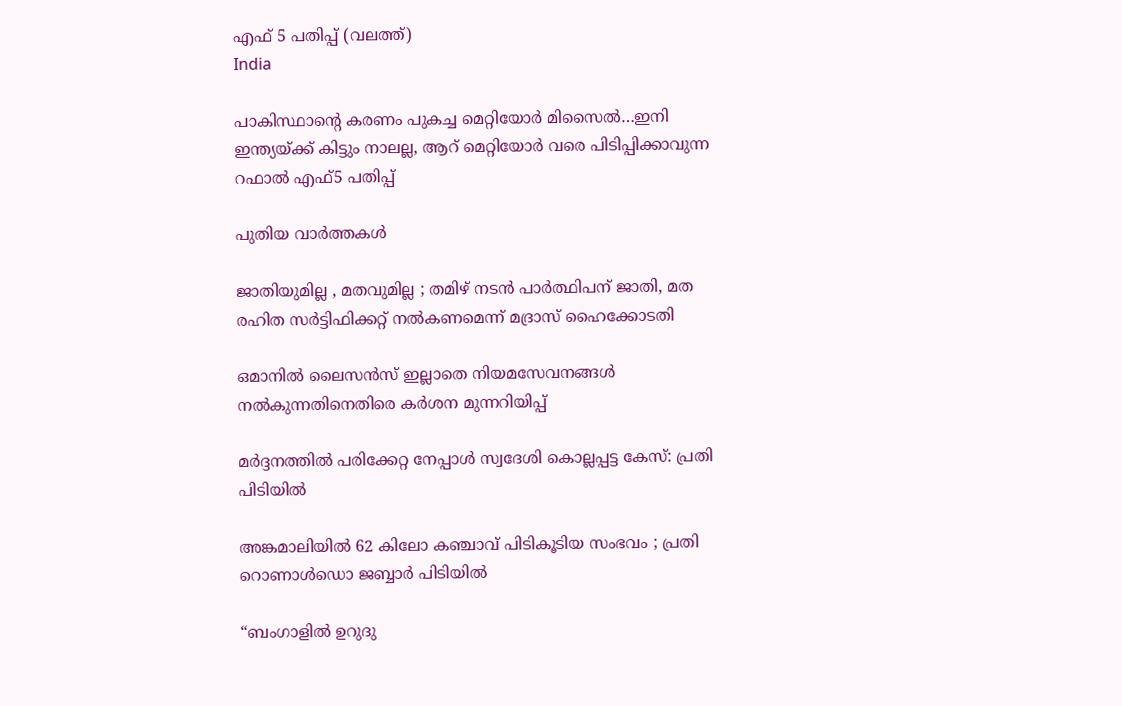എഫ് 5 പതിപ്പ് (വലത്ത്)
India

പാകിസ്ഥാന്റെ കരണം പുകച്ച മെറ്റിയോര്‍ മിസൈല്‍…ഇനി ഇന്ത്യയ്‌ക്ക് കിട്ടും നാലല്ല, ആറ് മെറ്റിയോര്‍ വരെ പിടിപ്പിക്കാവുന്ന റഫാല്‍ എഫ്5 പതിപ്പ്

പുതിയ വാര്‍ത്തകള്‍

ജാതിയുമില്ല , മതവുമില്ല ; തമിഴ് നടൻ പാർത്ഥിപന് ജാതി, മത രഹിത സർട്ടിഫിക്കറ്റ് നൽകണമെന്ന് മദ്രാസ് ഹൈക്കോടതി

ഒമാനിൽ ലൈസൻസ് ഇല്ലാതെ നിയമസേവനങ്ങൾ നൽകുന്നതിനെതിരെ കർശന മുന്നറിയിപ്പ്

മർദ്ദനത്തിൽ പരിക്കേറ്റ നേപ്പാൾ സ്വദേശി കൊല്ലപ്പട്ട കേസ്: പ്രതി പിടിയിൽ

അങ്കമാലിയിൽ 62 കിലോ കഞ്ചാവ് പിടികൂടിയ സംഭവം ; പ്രതി റൊണാൾഡൊ ജബ്ബാർ പിടിയിൽ

“ബംഗാളിൽ ഉറുദു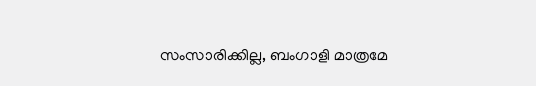സംസാരിക്കില്ല, ബംഗാളി മാത്രമേ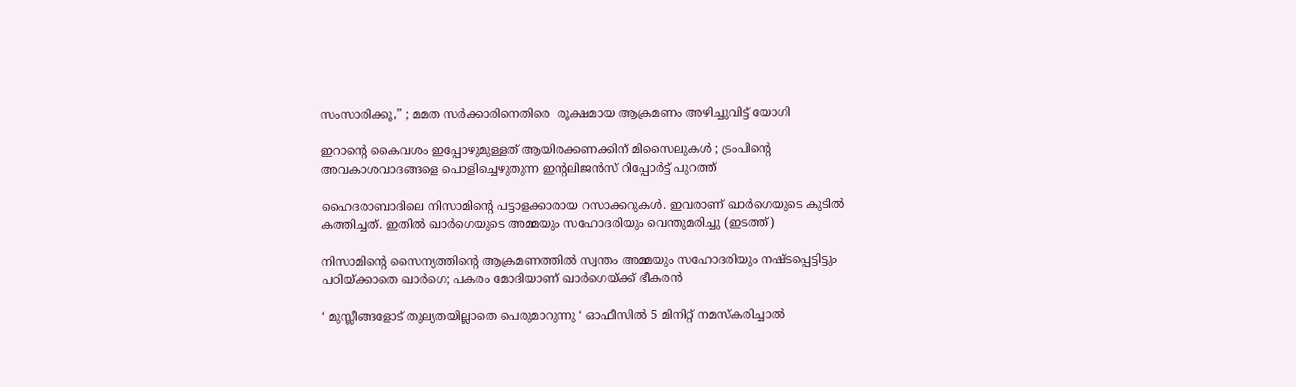സംസാരിക്കൂ,” ; മമത സർക്കാരിനെതിരെ  രൂക്ഷമായ ആക്രമണം അഴിച്ചുവിട്ട് യോഗി

ഇറാന്റെ കൈവശം ഇപ്പോഴുമുള്ളത് ആയിരക്കണക്കിന് മിസൈലുകൾ ; ട്രംപിന്റെ അവകാശവാദങ്ങളെ പൊളിച്ചെഴുതുന്ന ഇന്റലിജൻസ് റിപ്പോർട്ട് പുറത്ത്

ഹൈദരാബാദിലെ നിസാമിന്‍റെ പട്ടാളക്കാരായ റസാക്കറുകള്‍. ഇവരാണ് ഖാര്‍ഗെയുടെ കുടില്‍ കത്തിച്ചത്. ഇതില്‍ ഖാര്‍ഗെയുടെ അമ്മയും സഹോദരിയും വെന്തുമരിച്ചു (ഇടത്ത്)

നിസാമിന്റെ സൈന്യത്തിന്റെ ആക്രമണത്തില്‍ സ്വന്തം അമ്മയും സഹോദരിയും നഷ്ടപ്പെട്ടിട്ടും പഠിയ്‌ക്കാതെ ഖാര്‍ഗെ; പകരം മോദിയാണ് ഖാര്‍ഗെയ്‌ക്ക് ഭീകരന്‍

‘ മുസ്ലീങ്ങളോട് തുല്യതയില്ലാതെ പെരുമാറുന്നു ‘ ഓഫീസിൽ 5 മിനിറ്റ് നമസ്‌കരിച്ചാൽ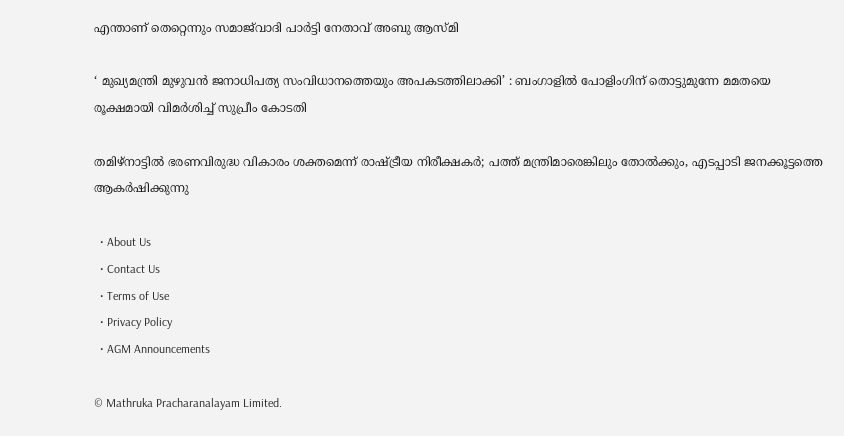എന്താണ് തെറ്റെന്നും സമാജ്‌വാദി പാർട്ടി നേതാവ് അബു ആസ്മി

‘ മുഖ്യമന്ത്രി മുഴുവൻ ജനാധിപത്യ സംവിധാനത്തെയും അപകടത്തിലാക്കി’ : ബംഗാളിൽ പോളിംഗിന് തൊട്ടുമുന്നേ മമതയെ രൂക്ഷമായി വിമർശിച്ച് സുപ്രീം കോടതി

തമിഴ്നാട്ടില്‍ ഭരണവിരുദ്ധ വികാരം ശക്തമെന്ന് രാഷ്‌ട്രീയ നിരീക്ഷകര്‍; പത്ത് മന്ത്രിമാരെങ്കിലും തോല്‍ക്കും, എടപ്പാടി ജനക്കൂട്ടത്തെ ആകര്‍ഷിക്കുന്നു

  • About Us
  • Contact Us
  • Terms of Use
  • Privacy Policy
  • AGM Announcements

© Mathruka Pracharanalayam Limited.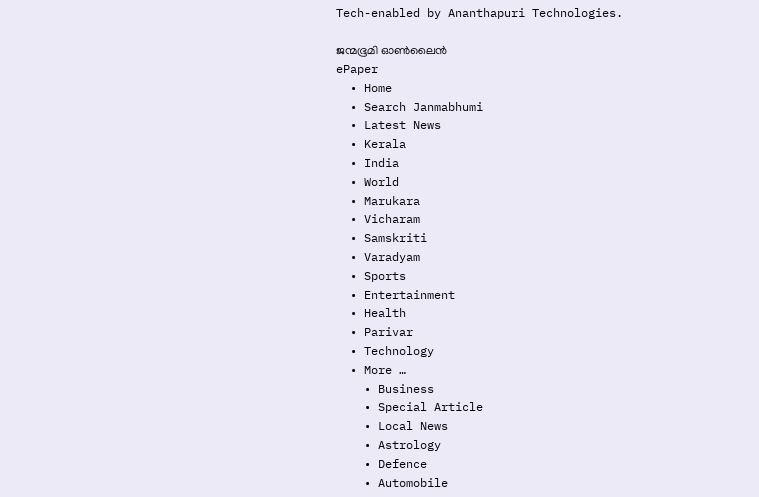Tech-enabled by Ananthapuri Technologies.

ജന്മഭൂമി ഓണ്‍ലൈന്‍
ePaper
  • Home
  • Search Janmabhumi
  • Latest News
  • Kerala
  • India
  • World
  • Marukara
  • Vicharam
  • Samskriti
  • Varadyam
  • Sports
  • Entertainment
  • Health
  • Parivar
  • Technology
  • More …
    • Business
    • Special Article
    • Local News
    • Astrology
    • Defence
    • Automobile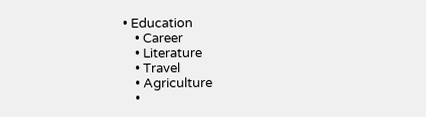• Education
    • Career
    • Literature
    • Travel
    • Agriculture
    •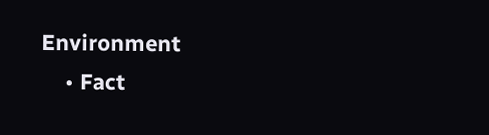Environment
    • Fact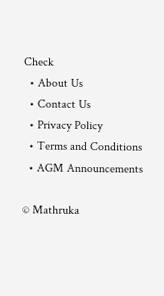Check
  • About Us
  • Contact Us
  • Privacy Policy
  • Terms and Conditions
  • AGM Announcements

© Mathruka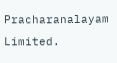Pracharanalayam Limited.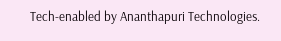Tech-enabled by Ananthapuri Technologies.